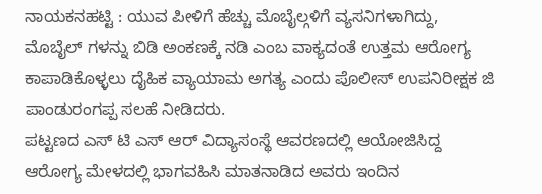ನಾಯಕನಹಟ್ಟಿ : ಯುವ ಪೀಳಿಗೆ ಹೆಚ್ಚು ಮೊಬೈಲ್ಗಳಿಗೆ ವ್ಯಸನಿಗಳಾಗಿದ್ದು, ಮೊಬೈಲ್ ಗಳನ್ನು ಬಿಡಿ ಅಂಕಣಕ್ಕೆ ನಡಿ ಎಂಬ ವಾಕ್ಯದಂತೆ ಉತ್ತಮ ಆರೋಗ್ಯ ಕಾಪಾಡಿಕೊಳ್ಳಲು ದೈಹಿಕ ವ್ಯಾಯಾಮ ಅಗತ್ಯ ಎಂದು ಪೊಲೀಸ್ ಉಪನಿರೀಕ್ಷಕ ಜಿ ಪಾಂಡುರಂಗಪ್ಪ ಸಲಹೆ ನೀಡಿದರು.
ಪಟ್ಟಣದ ಎಸ್ ಟಿ ಎಸ್ ಆರ್ ವಿದ್ಯಾಸಂಸ್ಥೆ ಆವರಣದಲ್ಲಿ ಆಯೋಜಿಸಿದ್ದ ಆರೋಗ್ಯ ಮೇಳದಲ್ಲಿ ಭಾಗವಹಿಸಿ ಮಾತನಾಡಿದ ಅವರು ಇಂದಿನ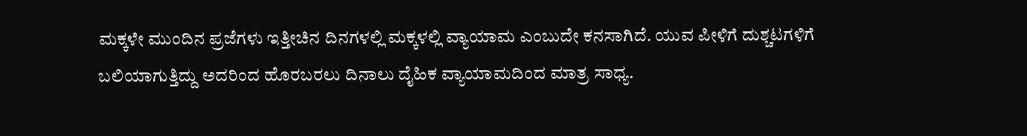ಮಕ್ಕಳೇ ಮುಂದಿನ ಪ್ರಜೆಗಳು ಇತ್ತೀಚಿನ ದಿನಗಳಲ್ಲಿ ಮಕ್ಕಳಲ್ಲಿ ವ್ಯಾಯಾಮ ಎಂಬುದೇ ಕನಸಾಗಿದೆ. ಯುವ ಪೀಳಿಗೆ ದುಶ್ಚಟಗಳಿಗೆ ಬಲಿಯಾಗುತ್ತಿದ್ದು ಅದರಿಂದ ಹೊರಬರಲು ದಿನಾಲು ದೈಹಿಕ ವ್ಯಾಯಾಮದಿಂದ ಮಾತ್ರ ಸಾಧ್ಯ.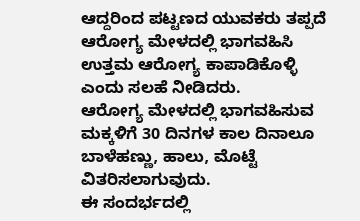ಆದ್ದರಿಂದ ಪಟ್ಟಣದ ಯುವಕರು ತಪ್ಪದೆ ಆರೋಗ್ಯ ಮೇಳದಲ್ಲಿ ಭಾಗವಹಿಸಿ ಉತ್ತಮ ಆರೋಗ್ಯ ಕಾಪಾಡಿಕೊಳ್ಳಿ ಎಂದು ಸಲಹೆ ನೀಡಿದರು.
ಆರೋಗ್ಯ ಮೇಳದಲ್ಲಿ ಭಾಗವಹಿಸುವ ಮಕ್ಕಳಿಗೆ 30 ದಿನಗಳ ಕಾಲ ದಿನಾಲೂ ಬಾಳೆಹಣ್ಣು, ಹಾಲು, ಮೊಟ್ಟೆ ವಿತರಿಸಲಾಗುವುದು.
ಈ ಸಂದರ್ಭದಲ್ಲಿ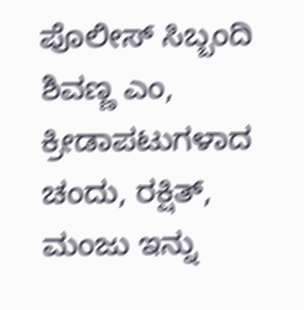ಪೊಲೀಸ್ ಸಿಬ್ಬಂದಿ ಶಿವಣ್ಣ ಎಂ, ಕ್ರೀಡಾಪಟುಗಳಾದ ಚಂದು, ರಕ್ಷಿತ್, ಮಂಜು ಇನ್ನು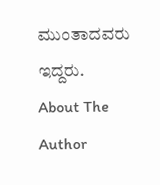ಮುಂತಾದವರು ಇದ್ದರು.
About The Author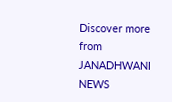Discover more from JANADHWANI NEWS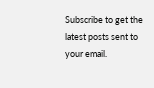Subscribe to get the latest posts sent to your email.